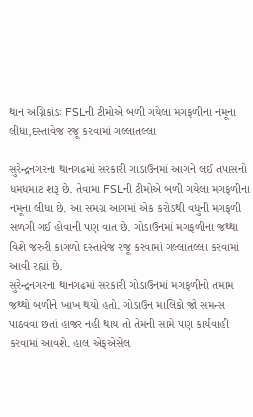થાન અગ્નિકાંડઃ FSLની ટીમોએ બળી ગયેલા મગફળીના નમૂના લીધા,દસ્તાવેજ રજૂ કરવામાં ગલ્લાતલ્લા

સુરેન્દ્રનગરના થાનગઢમાં સરકારી ગાડાઉનમાં આગને લઈ તપાસનો ધમધમાટ શરૂ છે. તેવામા FSLની ટીમોએ બળી ગયેલા મગફળીના નમૂના લીધા છે. આ સમગ્ર આગમાં એક કરોડથી વધુની મગફળી સળગી ગઈ હોવાની પણ વાત છે. ગોડાઉનમાં મગફળીના જથ્થા વિશે જરુરી કાગળો દસ્તાવેજ રજૂ કરવામાં ગલ્લાતલ્લા કરવામાં આવી રહ્યાં છે.
સુરેન્દ્રનગરના થાનગઢમાં સરકારી ગોડાઉનમાં મગફળીનો તમામ જથ્થો બળીને ખાખ થયો હતો. ગોડાઉન માલિકો જો સમન્સ પાઠવવા છતાં હાજર નહી થાય તો તેમની સામે પણ કાર્યવાહી કરવામાં આવશે. હાલ એફએસેલ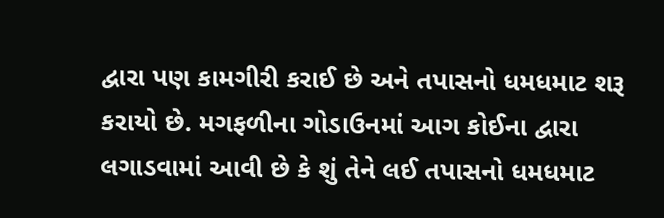દ્વારા પણ કામગીરી કરાઈ છે અને તપાસનો ધમધમાટ શરૂ કરાયો છે. મગફળીના ગોડાઉનમાં આગ કોઈના દ્વારા લગાડવામાં આવી છે કે શું તેને લઈ તપાસનો ધમધમાટ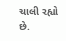ચાલી રહ્યો છે.